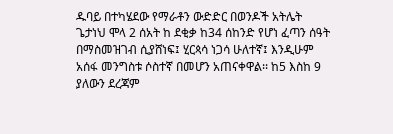ዱባይ በተካሄደው የማራቶን ውድድር በወንዶች አትሌት ጌታነህ ሞላ 2 ሰአት ከ ደቂቃ ከ34 ሰከንድ የሆነ ፈጣን ሰዓት በማስመዝገብ ሲያሸነፍ፤ ሂርጳሳ ነጋሳ ሁለተኛ፤ እንዲሁም አሰፋ መንግስቱ ሶስተኛ በመሆን አጠናቀዋል፡፡ ከ5 እስከ 9 ያለውን ደረጃም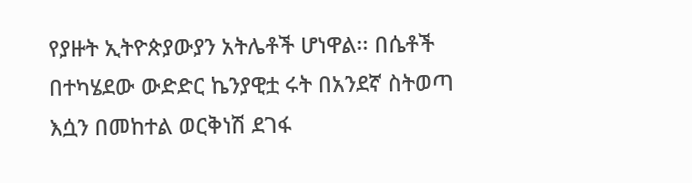የያዙት ኢትዮጵያውያን አትሌቶች ሆነዋል፡፡ በሴቶች በተካሄደው ውድድር ኬንያዊቷ ሩት በአንደኛ ስትወጣ እሷን በመከተል ወርቅነሽ ደገፋ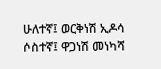ሁለተኛ፤ ወርቅነሽ ኢዶሳ ሶስተኛ፤ ዋጋነሽ መነካሻ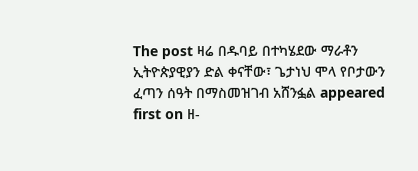The post ዛሬ በዱባይ በተካሄደው ማራቶን ኢትዮጵያዊያን ድል ቀናቸው፣ ጌታነህ ሞላ የቦታውን ፈጣን ሰዓት በማስመዝገብ አሸንፏል appeared first on ዘ-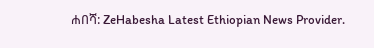ሐበሻ: ZeHabesha Latest Ethiopian News Provider.